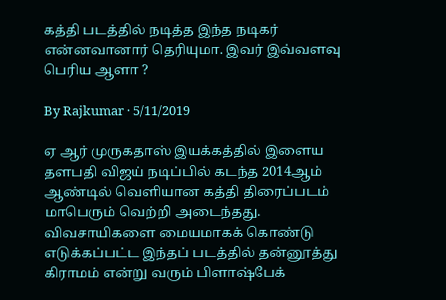கத்தி படத்தில் நடித்த இந்த நடிகர் என்னவானார் தெரியுமா. இவர் இவ்வளவு பெரிய ஆளா ?

By Rajkumar · 5/11/2019

ஏ ஆர் முருகதாஸ் இயக்கத்தில் இளைய தளபதி விஜய் நடிப்பில் கடந்த 2014ஆம் ஆண்டில் வெளியான கத்தி திரைப்படம் மாபெரும் வெற்றி அடைந்தது. விவசாயிகளை மையமாகக் கொண்டு எடுக்கப்பட்ட இந்தப் படத்தில் தன்னூத்து கிராமம் என்று வரும் பிளாஷ்பேக்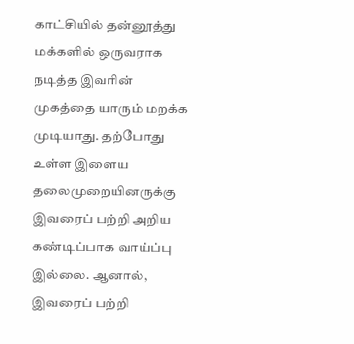காட்சியில் தன்னூத்து மக்களில் ஒருவராக நடித்த இவரின் முகத்தை யாரும் மறக்க முடியாது. தற்போது உள்ள இளைய தலைமுறையினருக்கு இவரைப் பற்றி அறிய கண்டிப்பாக வாய்ப்பு இல்லை. ஆனால், இவரைப் பற்றி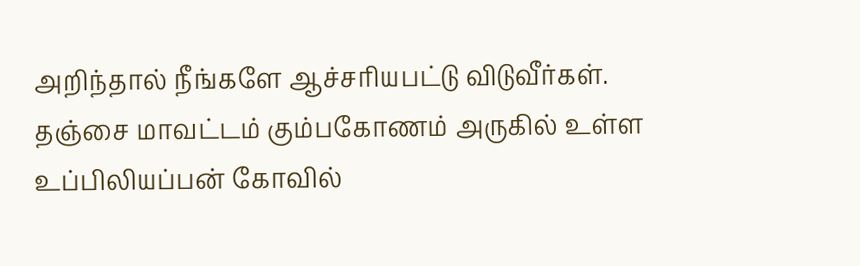அறிந்தால் நீங்களே ஆச்சரியபட்டு விடுவீர்கள். தஞ்சை மாவட்டம் கும்பகோணம் அருகில் உள்ள உப்பிலியப்பன் கோவில்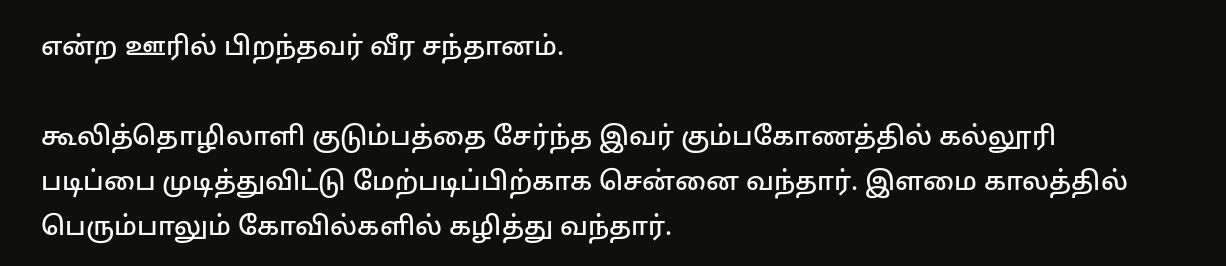என்ற ஊரில் பிறந்தவர் வீர சந்தானம்.

கூலித்தொழிலாளி குடும்பத்தை சேர்ந்த இவர் கும்பகோணத்தில் கல்லூரி படிப்பை முடித்துவிட்டு மேற்படிப்பிற்காக சென்னை வந்தார். இளமை காலத்தில் பெரும்பாலும் கோவில்களில் கழித்து வந்தார்.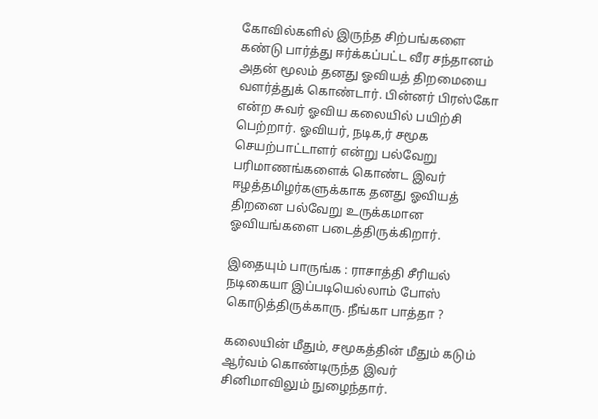கோவில்களில் இருந்த சிற்பங்களை கண்டு பார்த்து ஈர்க்கப்பட்ட வீர சந்தானம் அதன் மூலம் தனது ஓவியத் திறமையை வளர்த்துக் கொண்டார். பின்னர் பிரஸ்கோ என்ற சுவர் ஓவிய கலையில் பயிற்சி பெற்றார். ஓவியர், நடிக,ர் சமூக செயற்பாட்டாளர் என்று பல்வேறு பரிமாணங்களைக் கொண்ட இவர் ஈழத்தமிழர்களுக்காக தனது ஓவியத் திறனை பல்வேறு உருக்கமான ஓவியங்களை படைத்திருக்கிறார்.

இதையும் பாருங்க : ராசாத்தி சீரியல் நடிகையா இப்படியெல்லாம் போஸ் கொடுத்திருக்காரு. நீங்கா பாத்தா ?

கலையின் மீதும், சமூகத்தின் மீதும் கடும் ஆர்வம் கொண்டிருந்த இவர் சினிமாவிலும் நுழைந்தார்.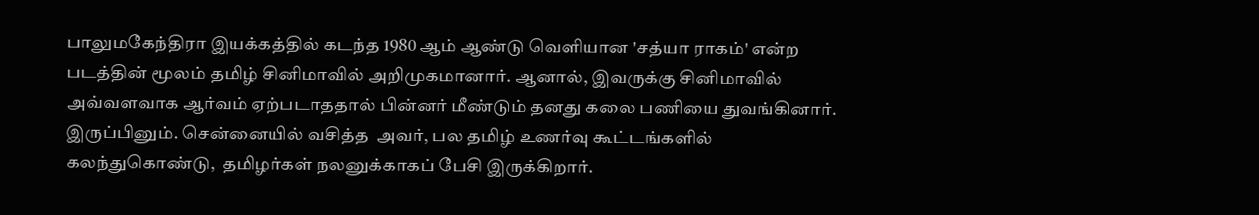பாலுமகேந்திரா இயக்கத்தில் கடந்த 1980 ஆம் ஆண்டு வெளியான 'சத்யா ராகம்' என்ற படத்தின் மூலம் தமிழ் சினிமாவில் அறிமுகமானார். ஆனால், இவருக்கு சினிமாவில் அவ்வளவாக ஆர்வம் ஏற்படாததால் பின்னர் மீண்டும் தனது கலை பணியை துவங்கினார். இருப்பினும். சென்னையில் வசித்த  அவர், பல தமிழ் உணர்வு கூட்டங்களில் கலந்துகொண்டு,  தமிழர்கள் நலனுக்காகப் பேசி இருக்கிறார்.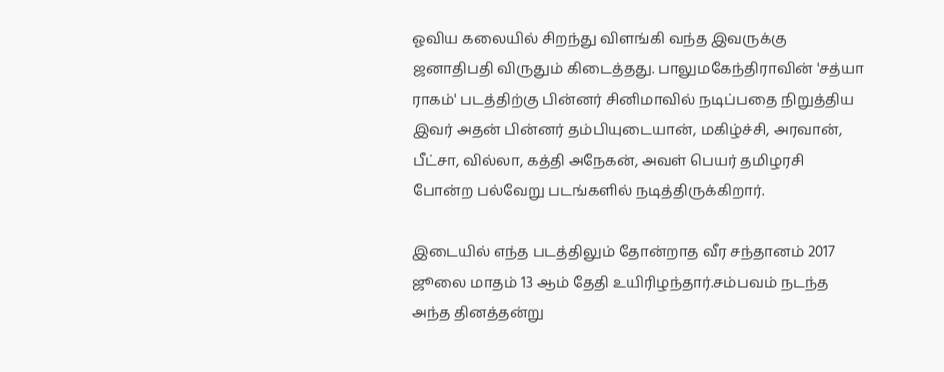ஓவிய கலையில் சிறந்து விளங்கி வந்த இவருக்கு ஜனாதிபதி விருதும் கிடைத்தது. பாலுமகேந்திராவின் 'சத்யா ராகம்' படத்திற்கு பின்னர் சினிமாவில் நடிப்பதை நிறுத்திய இவர் அதன் பின்னர் தம்பியுடையான், மகிழ்ச்சி, அரவான், பீட்சா, வில்லா, கத்தி அநேகன், அவள் பெயர் தமிழரசி போன்ற பல்வேறு படங்களில் நடித்திருக்கிறார்.

இடையில் எந்த படத்திலும் தோன்றாத வீர சந்தானம் 2017 ஜூலை மாதம் 13 ஆம் தேதி உயிரிழந்தார்.சம்பவம் நடந்த அந்த தினத்தன்று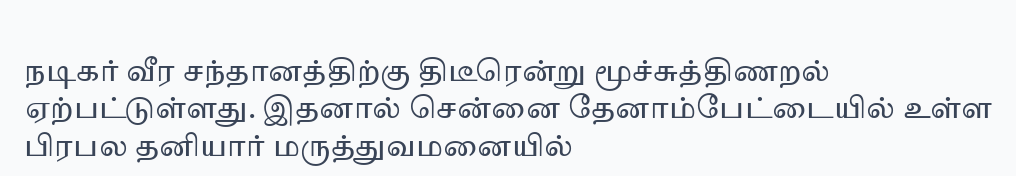நடிகர் வீர சந்தானத்திற்கு திடீரென்று மூச்சுத்திணறல் ஏற்பட்டுள்ளது. இதனால் சென்னை தேனாம்பேட்டையில் உள்ள பிரபல தனியார் மருத்துவமனையில்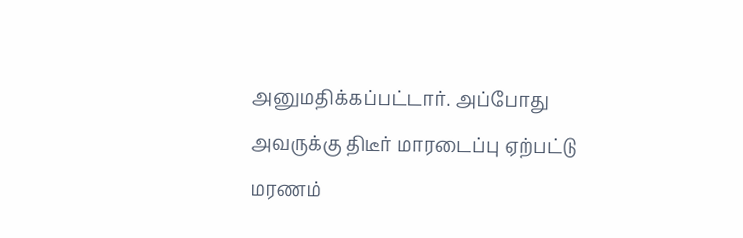அனுமதிக்கப்பட்டார். அப்போது அவருக்கு திடீர் மாரடைப்பு ஏற்பட்டு மரணம்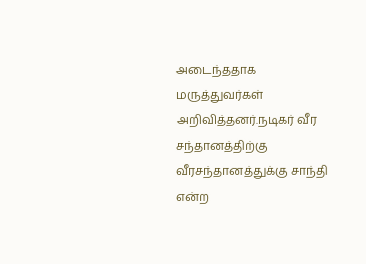அடைந்ததாக மருத்துவர்கள் அறிவித்தனர்.நடிகர் வீர சந்தானத்திற்கு வீரசந்தானத்துக்கு சாந்தி என்ற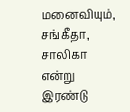மனைவியும், சங்கீதா, சாலிகா என்று இரண்டு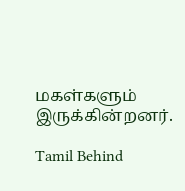மகள்களும் இருக்கின்றனர்.

Tamil Behind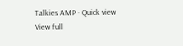Talkies AMP · Quick view
View full